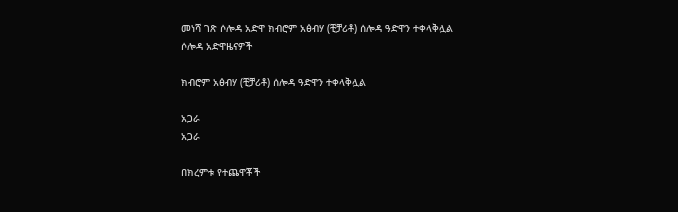መነሻ ገጽ ሶሎዳ አድዋ ክብሮም አፅብሃ (ቺቻሪቶ) ሰሎዳ ዓድዋን ተቀላቅሏል
ሶሎዳ አድዋዜናዎች

ክብሮም አፅብሃ (ቺቻሪቶ) ሰሎዳ ዓድዋን ተቀላቅሏል

አጋራ
አጋራ

በክረምቱ የተጨዋቾች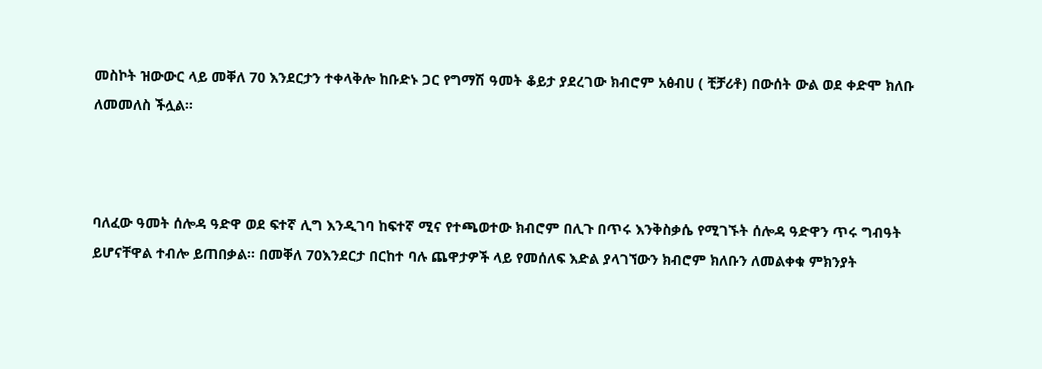መስኮት ዝውውር ላይ መቐለ 70 እንደርታን ተቀላቅሎ ከቡድኑ ጋር የግማሽ ዓመት ቆይታ ያደረገው ክብሮም አፅብሀ ( ቺቻሪቶ) በውሰት ውል ወደ ቀድሞ ክለቡ ለመመለስ ችሏል፡፡



ባለፈው ዓመት ሰሎዳ ዓድዋ ወደ ፍተኛ ሊግ እንዲገባ ከፍተኛ ሚና የተጫወተው ክብሮም በሊጉ በጥሩ እንቅስቃሴ የሚገኙት ሰሎዳ ዓድዋን ጥሩ ግብዓት ይሆናቸዋል ተብሎ ይጠበቃል፡፡ በመቐለ 70እንደርታ በርከተ ባሉ ጨዋታዎች ላይ የመሰለፍ እድል ያላገኘውን ክብሮም ክለቡን ለመልቀቁ ምክንያት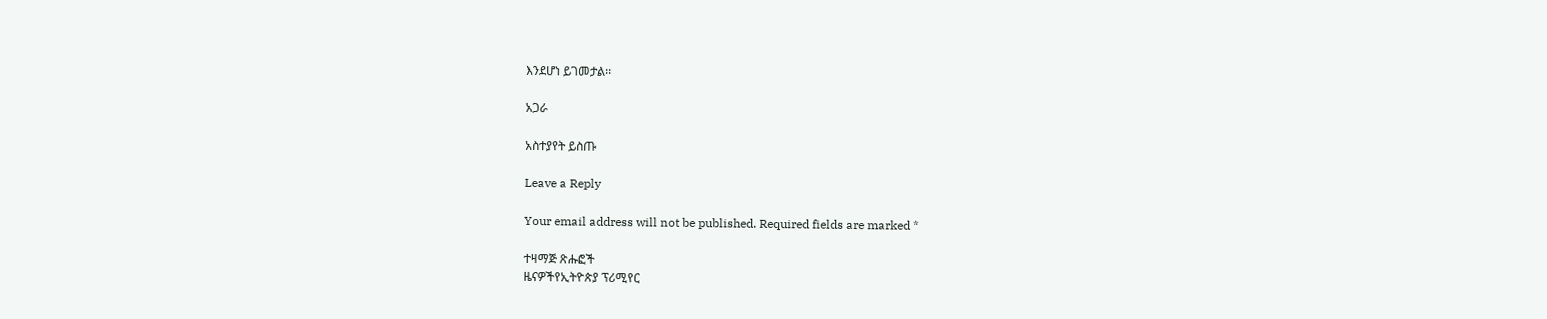እንደሆነ ይገመታል፡፡

አጋራ

አስተያየት ይስጡ

Leave a Reply

Your email address will not be published. Required fields are marked *

ተዛማጅ ጽሑፎች
ዜናዎችየኢትዮጵያ ፕሪሚየር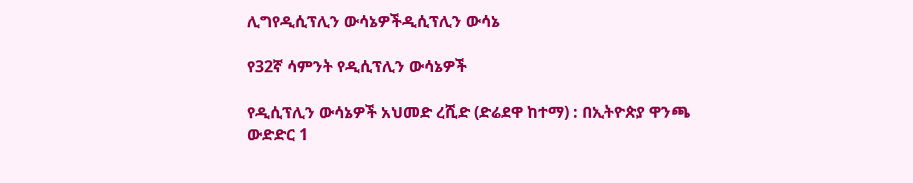ሊግየዲሲፕሊን ውሳኔዎችዲሲፕሊን ውሳኔ

የ32ኛ ሳምንት የዲሲፕሊን ውሳኔዎች

የዲሲፕሊን ውሳኔዎች አህመድ ረሺድ (ድሬደዋ ከተማ) : በኢትዮጵያ ዋንጫ ውድድር 1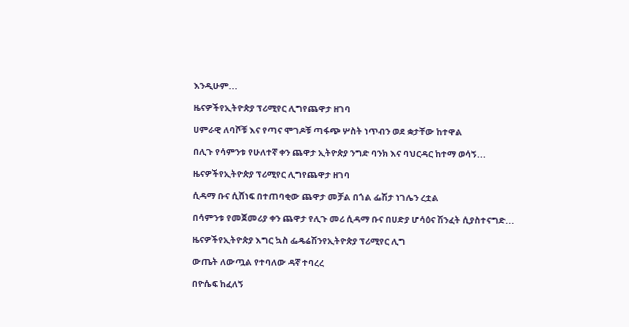እንዲሁም...

ዜናዎችየኢትዮጵያ ፕሪሚየር ሊግየጨዋታ ዘገባ

ሀምራዊ ለባሾቹ እና የጣና ሞገዶቹ ጣፋጭ ሦስት ነጥብን ወደ ቋታቸው ከተዋል

በሊጉ የሳምንቱ የሁለተኛ ቀን ጨዋታ ኢትዮጵያ ንግድ ባንክ እና ባህርዳር ከተማ ወሳኝ...

ዜናዎችየኢትዮጵያ ፕሪሚየር ሊግየጨዋታ ዘገባ

ሲዳማ ቡና ሲሸነፍ በተጠባቂው ጨዋታ መቻል በጎል ፌሽታ ነገሌን ረቷል

በሳምንቱ የመጀመሪያ ቀን ጨዋታ የሊጉ መሪ ሲዳማ ቡና በሀድያ ሆሳዕና ሽንፈት ሲያስተናግድ...

ዜናዎችየኢትዮጵያ እግር ኳስ ፌዴሬሽንየኢትዮጵያ ፕሪሚየር ሊግ

ውጤት ለውጧል የተባለው ዳኛ ተባረረ

በዮሴፍ ከፈለኝ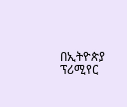በኢትዮጵያ ፕሪሚየር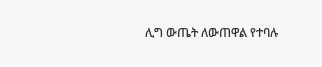ሊግ ውጤት ለውጠዋል የተባሉ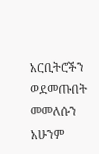አርቢትሮችን ወደመጡበት መመለሱን አሁንም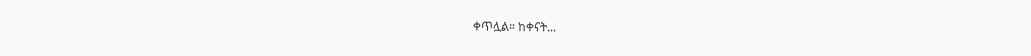ቀጥሏል። ከቀናት...